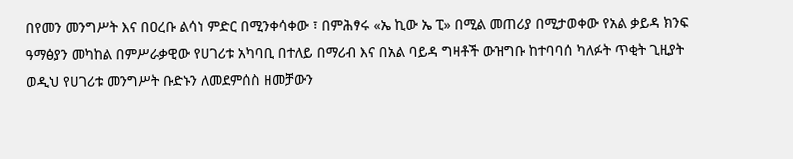በየመን መንግሥት እና በዐረቡ ልሳነ ምድር በሚንቀሳቀው ፣ በምሕፃሩ «ኤ ኪው ኤ ፒ» በሚል መጠሪያ በሚታወቀው የአል ቃይዳ ክንፍ ዓማፅያን መካከል በምሥራቃዊው የሀገሪቱ አካባቢ በተለይ በማሪብ እና በአል ባይዳ ግዛቶች ውዝግቡ ከተባባሰ ካለፉት ጥቂት ጊዚያት ወዲህ የሀገሪቱ መንግሥት ቡድኑን ለመደምሰስ ዘመቻውን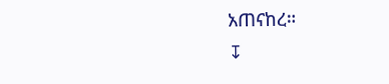አጠናከረ።
↧